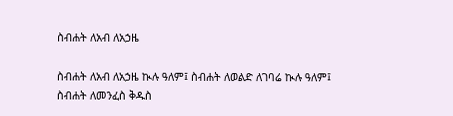ስብሐት ለአብ ለአኃዜ

ስብሐት ለአብ ለአኃዜ ኲሉ ዓለም፤ ስብሐት ለወልድ ለገባሬ ኲሉ ዓለም፤ ስብሐት ለመንፈስ ቅዱስ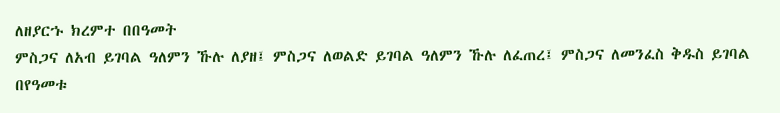ለዘያርኁ ክረምተ በበዓመት
ምስጋና ለአብ ይገባል ዓለምን ኹሉ ለያዘ፤ ምስጋና ለወልድ ይገባል ዓለምን ኹሉ ለፈጠረ፤ ምስጋና ለመንፈስ ቅዱስ ይገባል በየዓመቱ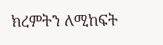ክረምትን ለሚከፍት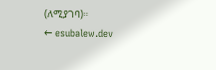(ለሚያገባ)።
← esubalew.dev